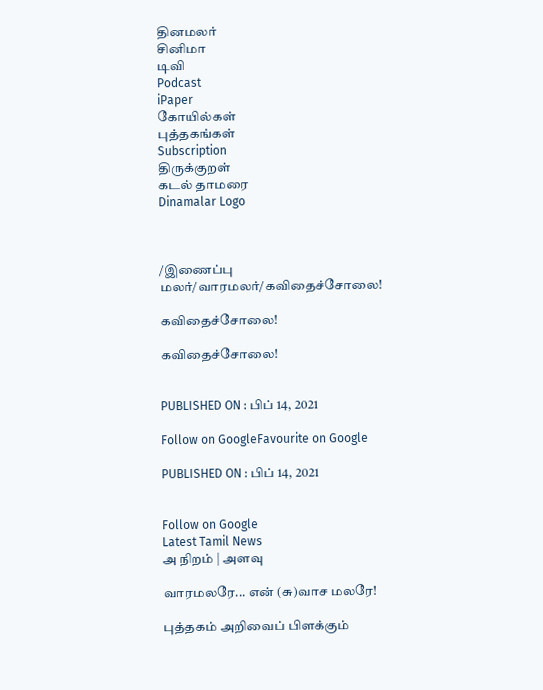தினமலர்
சினிமா
டிவி
Podcast
iPaper
கோயில்கள்
புத்தகங்கள்
Subscription
திருக்குறள்
கடல் தாமரை
Dinamalar Logo



/இணைப்பு மலர்/வாரமலர்/கவிதைச்சோலை!

கவிதைச்சோலை!

கவிதைச்சோலை!


PUBLISHED ON : பிப் 14, 2021

Follow on GoogleFavourite on Google

PUBLISHED ON : பிப் 14, 2021


Follow on Google
Latest Tamil News
அ நிறம் | அளவு

வாரமலரே... என் (சு)வாச மலரே!

புத்தகம் அறிவைப் பிளக்கும்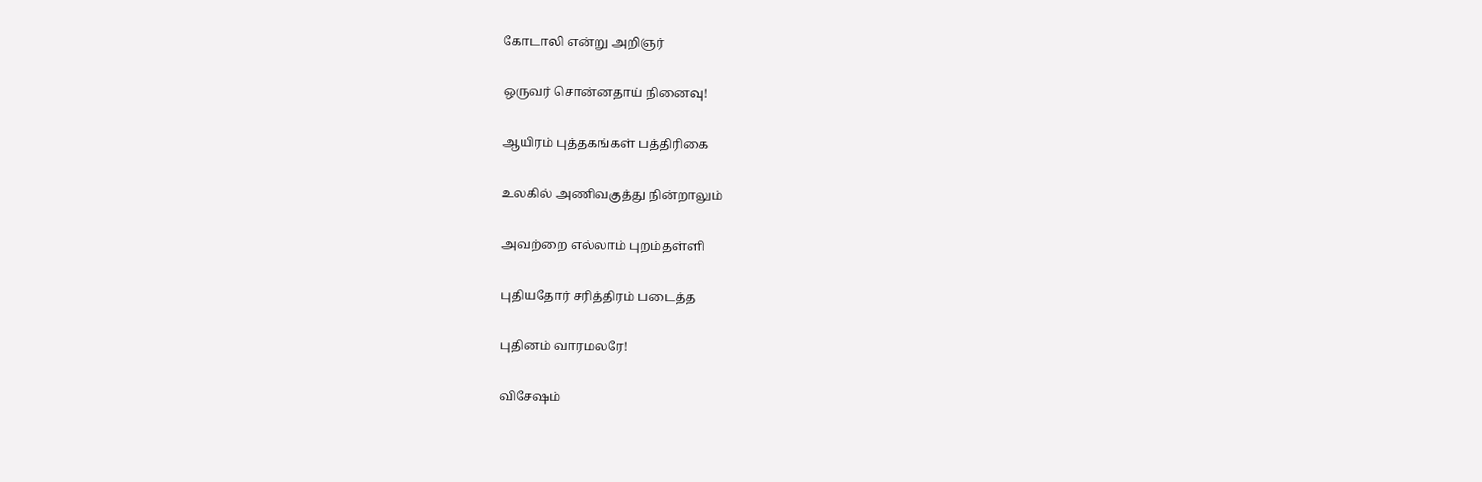கோடாலி என்று அறிஞர்

ஒருவர் சொன்னதாய் நினைவு!

ஆயிரம் புத்தகங்கள் பத்திரிகை

உலகில் அணிவகுத்து நின்றாலும்

அவற்றை எல்லாம் புறம்தள்ளி

புதியதோர் சரித்திரம் படைத்த

புதினம் வாரமலரே!

விசேஷம்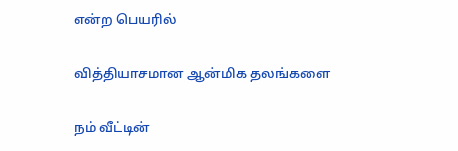என்ற பெயரில்

வித்தியாசமான ஆன்மிக தலங்களை

நம் வீட்டின்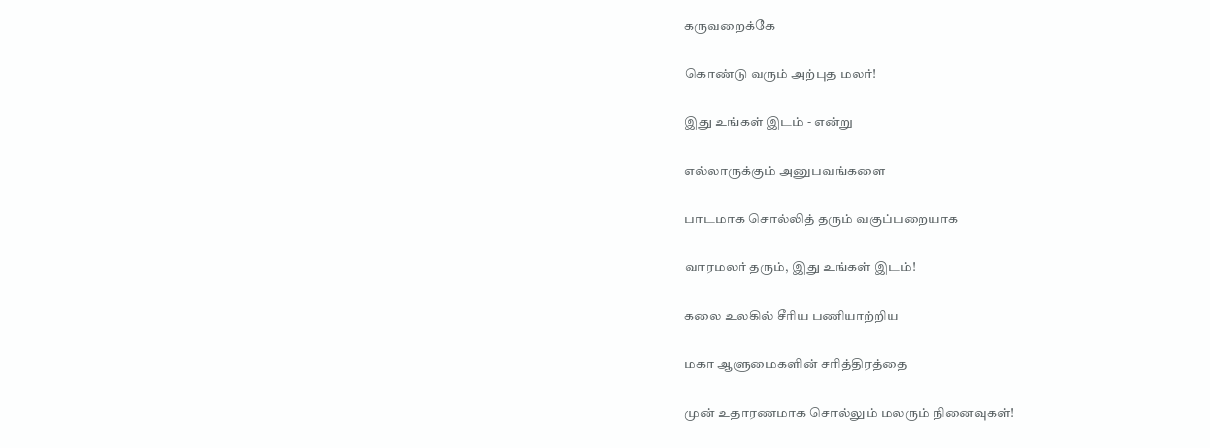கருவறைக்கே

கொண்டு வரும் அற்புத மலர்!

இது உங்கள் இடம் - என்று

எல்லாருக்கும் அனுபவங்களை

பாடமாக சொல்லித் தரும் வகுப்பறையாக

வாரமலர் தரும், இது உங்கள் இடம்!

கலை உலகில் சீரிய பணியாற்றிய

மகா ஆளுமைகளின் சரித்திரத்தை

முன் உதாரணமாக சொல்லும் மலரும் நினைவுகள்!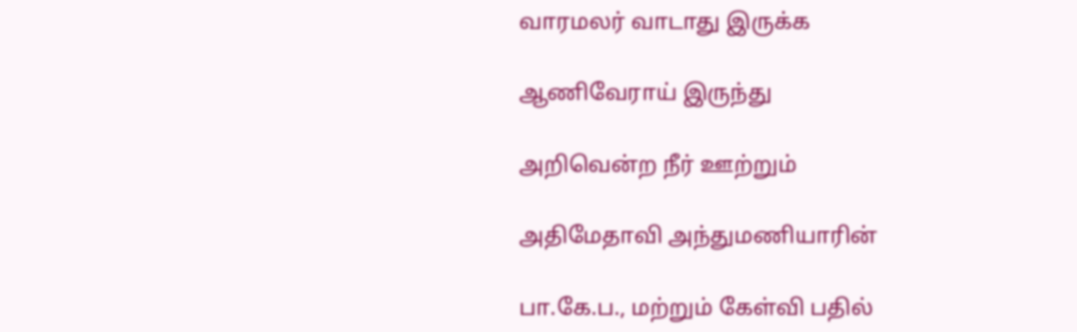வாரமலர் வாடாது இருக்க

ஆணிவேராய் இருந்து

அறிவென்ற நீர் ஊற்றும்

அதிமேதாவி அந்துமணியாரின்

பா.கே.ப., மற்றும் கேள்வி பதில்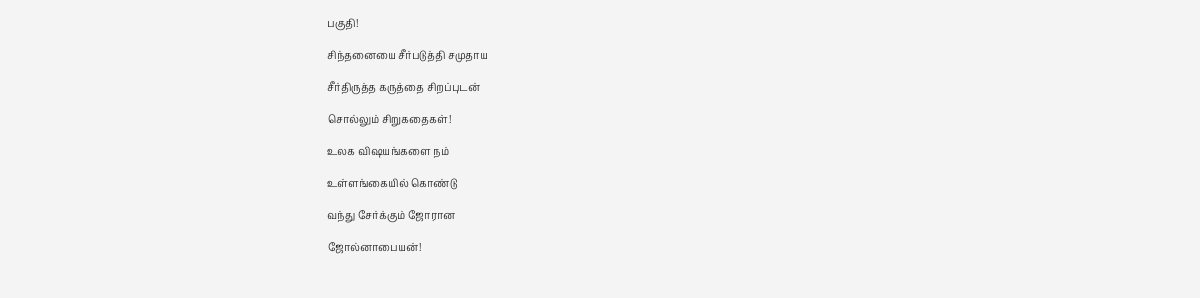பகுதி!

சிந்தனையை சீர்படுத்தி சமுதாய

சீர்திருத்த கருத்தை சிறப்புடன்

சொல்லும் சிறுகதைகள்!

உலக விஷயங்களை நம்

உள்ளங்கையில் கொண்டு

வந்து சேர்க்கும் ஜோரான

ஜோல்னாபையன்!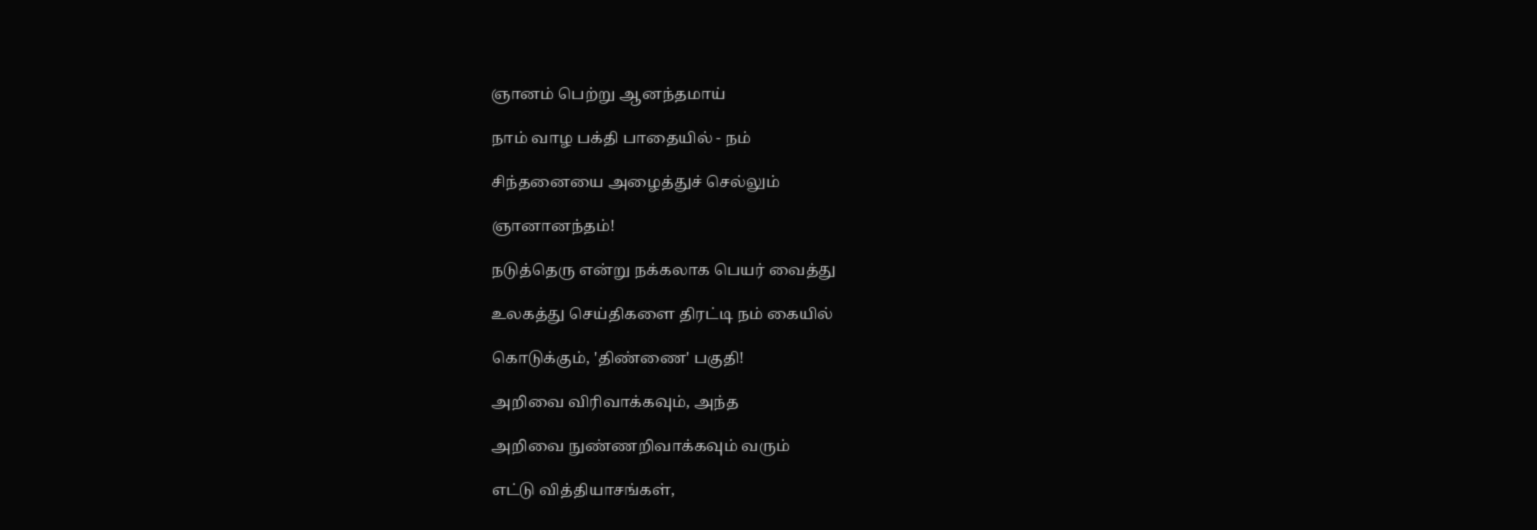ஞானம் பெற்று ஆனந்தமாய்

நாம் வாழ பக்தி பாதையில் - நம்

சிந்தனையை அழைத்துச் செல்லும்

ஞானானந்தம்!

நடுத்தெரு என்று நக்கலாக பெயர் வைத்து

உலகத்து செய்திகளை திரட்டி நம் கையில்

கொடுக்கும், 'திண்ணை' பகுதி!

அறிவை விரிவாக்கவும், அந்த

அறிவை நுண்ணறிவாக்கவும் வரும்

எட்டு வித்தியாசங்கள்,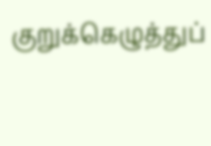குறுக்கெழுத்துப்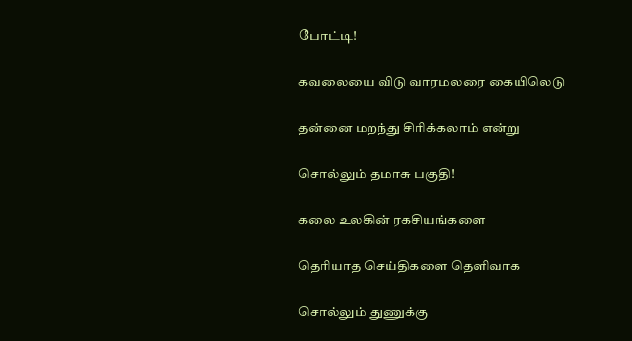போட்டி!

கவலையை விடு வாரமலரை கையிலெடு

தன்னை மறந்து சிரிக்கலாம் என்று

சொல்லும் தமாசு பகுதி!

கலை உலகின் ரகசியங்களை

தெரியாத செய்திகளை தெளிவாக

சொல்லும் துணுக்கு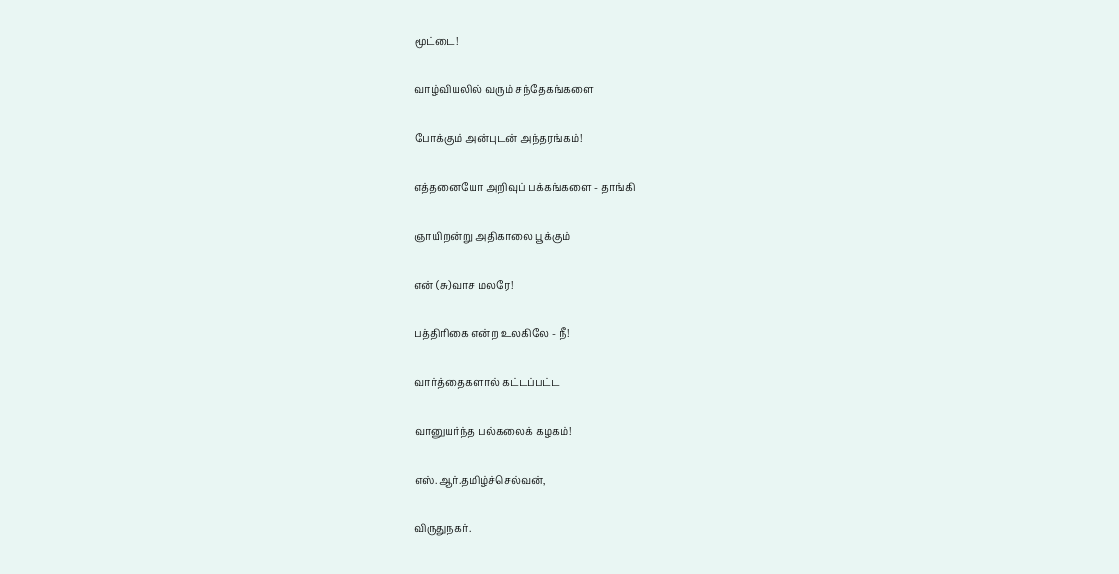மூட்டை!

வாழ்வியலில் வரும் சந்தேகங்களை

போக்கும் அன்புடன் அந்தரங்கம்!

எத்தனையோ அறிவுப் பக்கங்களை - தாங்கி

ஞாயிறன்று அதிகாலை பூக்கும்

என் (சு)வாச மலரே!

பத்திரிகை என்ற உலகிலே - நீ!

வார்த்தைகளால் கட்டப்பட்ட

வானுயர்ந்த பல்கலைக் கழகம்!

எஸ்.ஆர்.தமிழ்ச்செல்வன்,

விருதுநகர்.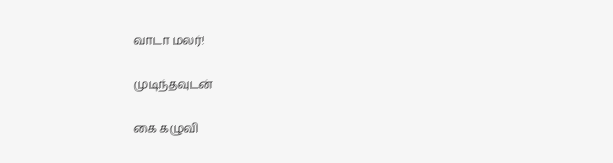வாடா மலர்!

முடிந்தவுடன்

கை கழுவி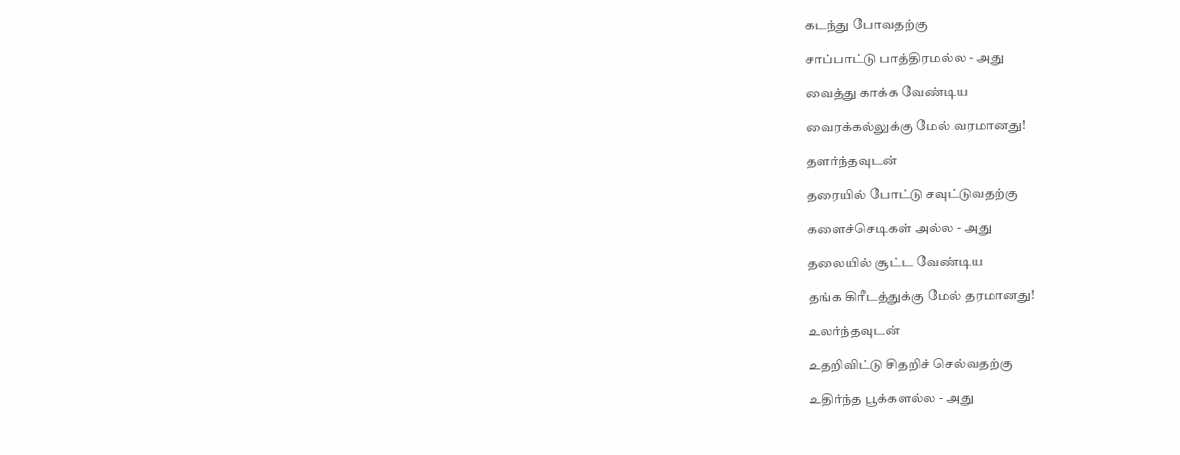கடந்து போவதற்கு

சாப்பாட்டு பாத்திரமல்ல - அது

வைத்து காக்க வேண்டிய

வைரக்கல்லுக்கு மேல் வரமானது!

தளர்ந்தவுடன்

தரையில் போட்டு சவுட்டுவதற்கு

களைச்செடிகள் அல்ல - அது

தலையில் சூட்ட வேண்டிய

தங்க கிரீடத்துக்கு மேல் தரமானது!

உலர்ந்தவுடன்

உதறிவிட்டு சிதறிச் செல்வதற்கு

உதிர்ந்த பூக்களல்ல - அது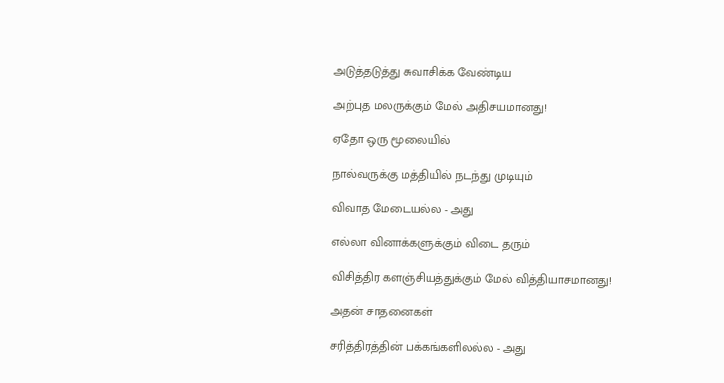அடுத்தடுத்து சுவாசிக்க வேண்டிய

அற்புத மலருக்கும் மேல் அதிசயமானது!

ஏதோ ஒரு மூலையில்

நால்வருக்கு மத்தியில் நடந்து முடியும்

விவாத மேடையல்ல - அது

எல்லா வினாக்களுக்கும் விடை தரும்

விசித்திர களஞ்சியத்துக்கும் மேல் வித்தியாசமானது!

அதன் சாதனைகள்

சரித்திரத்தின் பக்கங்களிலல்ல - அது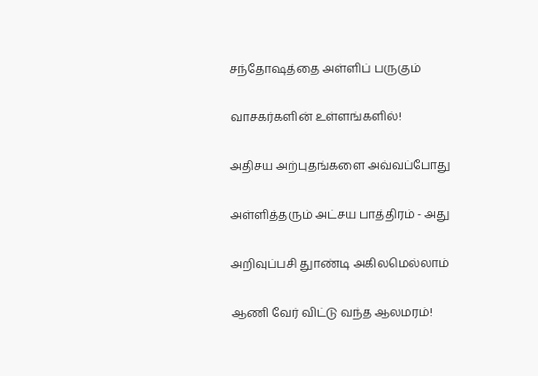சந்தோஷத்தை அள்ளிப் பருகும்

வாசகர்களின் உள்ளங்களில்!

அதிசய அற்புதங்களை அவ்வப்போது

அள்ளித்தரும் அட்சய பாத்திரம் - அது

அறிவுப்பசி துாண்டி அகிலமெல்லாம்

ஆணி வேர் விட்டு வந்த ஆலமரம்!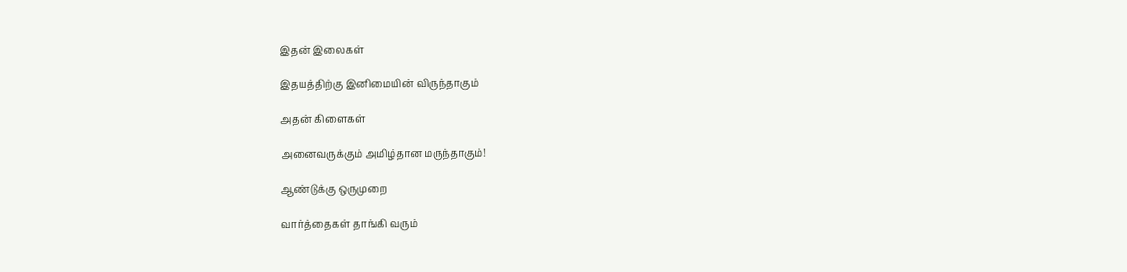இதன் இலைகள்

இதயத்திற்கு இனிமையின் விருந்தாகும்

அதன் கிளைகள்

அனைவருக்கும் அமிழ்தான மருந்தாகும்!

ஆண்டுக்கு ஒருமுறை

வார்த்தைகள் தாங்கி வரும்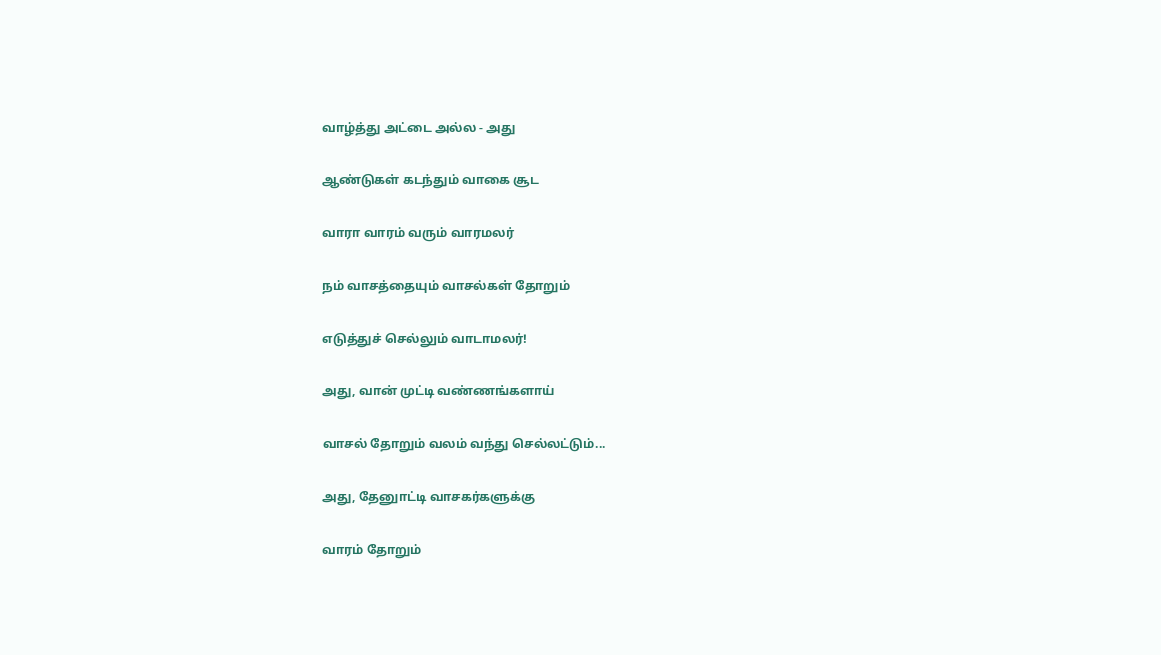வாழ்த்து அட்டை அல்ல - அது

ஆண்டுகள் கடந்தும் வாகை சூட

வாரா வாரம் வரும் வாரமலர்

நம் வாசத்தையும் வாசல்கள் தோறும்

எடுத்துச் செல்லும் வாடாமலர்!

அது, வான் முட்டி வண்ணங்களாய்

வாசல் தோறும் வலம் வந்து செல்லட்டும்...

அது, தேனுாட்டி வாசகர்களுக்கு

வாரம் தோறும்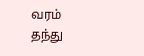வரம் தந்து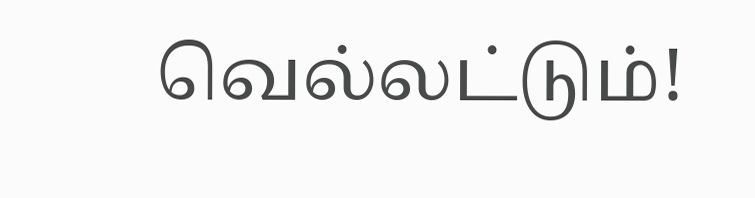வெல்லட்டும்!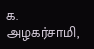க. அழகர்சாமி,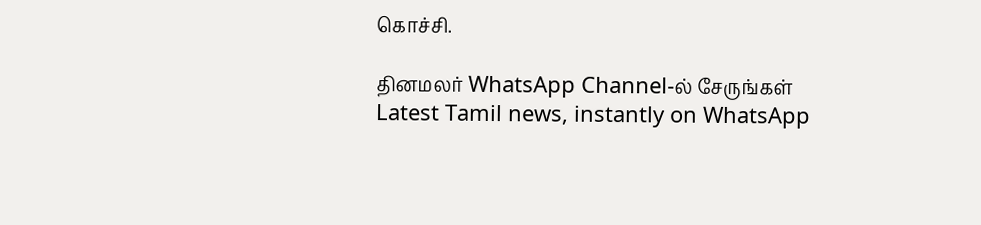கொச்சி.

தினமலர் WhatsApp Channel-ல் சேருங்கள்
Latest Tamil news, instantly on WhatsApp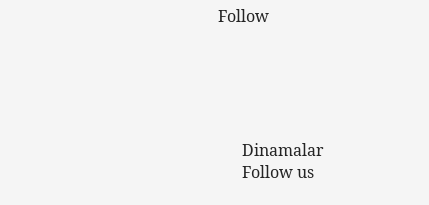Follow





      Dinamalar
      Follow us